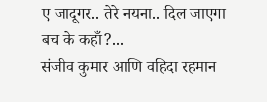ए जादूगर.. तेरे नयना.. दिल जाएगा बच के कहाँ?...
संजीव कुमार आणि वहिदा रहमान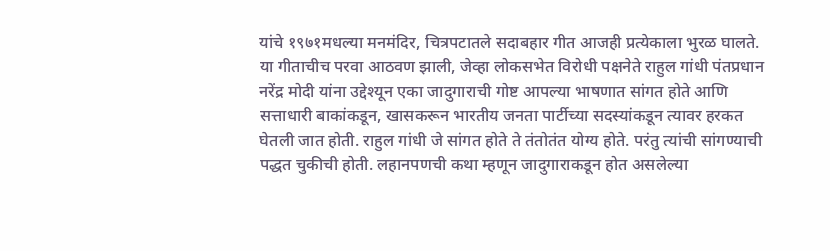यांचे १९७१मधल्या मनमंदिर, चित्रपटातले सदाबहार गीत आजही प्रत्येकाला भुरळ घालते. या गीताचीच परवा आठवण झाली, जेव्हा लोकसभेत विरोधी पक्षनेते राहुल गांधी पंतप्रधान नरेंद्र मोदी यांना उद्देश्यून एका जादुगाराची गोष्ट आपल्या भाषणात सांगत होते आणि सत्ताधारी बाकांकडून, खासकरून भारतीय जनता पार्टीच्या सदस्यांकडून त्यावर हरकत घेतली जात होती. राहुल गांधी जे सांगत होते ते तंतोतंत योग्य होते. परंतु त्यांची सांगण्याची पद्धत चुकीची होती. लहानपणची कथा म्हणून जादुगाराकडून होत असलेल्या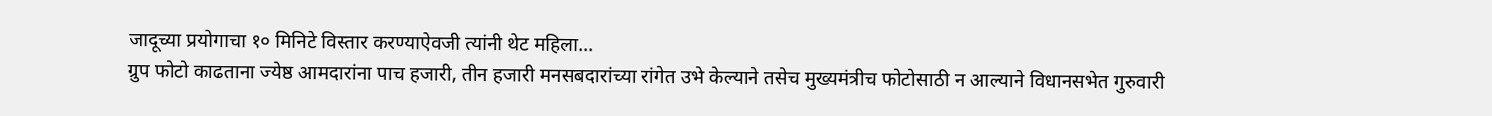जादूच्या प्रयोगाचा १० मिनिटे विस्तार करण्याऐवजी त्यांनी थेट महिला...
ग्रुप फोटो काढताना ज्येष्ठ आमदारांना पाच हजारी, तीन हजारी मनसबदारांच्या रांगेत उभे केल्याने तसेच मुख्यमंत्रीच फोटोसाठी न आल्याने विधानसभेत गुरुवारी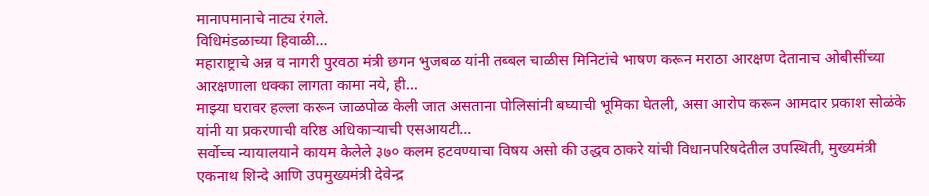मानापमानाचे नाट्य रंगले.
विधिमंडळाच्या हिवाळी...
महाराष्ट्राचे अन्न व नागरी पुरवठा मंत्री छगन भुजबळ यांनी तब्बल चाळीस मिनिटांचे भाषण करून मराठा आरक्षण देतानाच ओबीसींच्या आरक्षणाला धक्का लागता कामा नये, ही...
माझ्या घरावर हल्ला करून जाळपोळ केली जात असताना पोलिसांनी बघ्याची भूमिका घेतली, असा आरोप करून आमदार प्रकाश सोळंके यांनी या प्रकरणाची वरिष्ठ अधिकाऱ्याची एसआयटी...
सर्वोच्च न्यायालयाने कायम केलेले ३७० कलम हटवण्याचा विषय असो की उद्धव ठाकरे यांची विधानपरिषदेतील उपस्थिती, मुख्यमंत्री एकनाथ शिन्दे आणि उपमुख्यमंत्री देवेन्द्र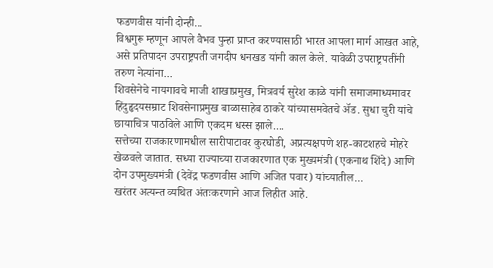फडणवीस यांनी दोन्ही...
विश्वगुरू म्हणून आपले वैभव पुन्हा प्राप्त करण्यासाठी भारत आपला मार्ग आखत आहे, असे प्रतिपादन उपराष्ट्रपती जगदीप धनखड यांनी काल केले. यावेळी उपराष्ट्रपतींनी तरुण नेत्यांना...
शिवसेनेचे नायगावचे माजी शाखाप्रमुख, मित्रवर्य सुरेश काळे यांनी समाजमाध्यमावर हिंदुहृदयसम्राट शिवसेनाप्रमुख बाळासाहेब ठाकरे यांच्यासमवेतचे ॲड. सुधा चुरी यांचे छायाचित्र पाठविले आणि एकदम धस्स झाले....
सत्तेच्या राजकारणामधील सारीपाटावर कुरघोडी, अप्रत्यक्षपणे शह-काटशहचे मोहरे खेळवले जातात. सध्या राज्याच्या राजकारणात एक मुख्यमंत्री (एकनाथ शिंदे) आणि दोन उपमुख्यमंत्री (देवेंद्र फडणवीस आणि अजित पवार) यांच्यातील...
खरंतर अत्यन्त व्यथित अंतःकरणाने आज लिहीत आहे.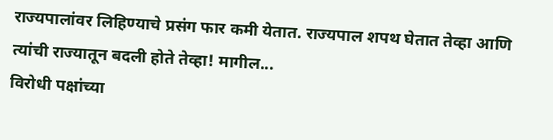राज्यपालांवर लिहिण्याचे प्रसंग फार कमी येतात. राज्यपाल शपथ घेतात तेव्हा आणि त्यांची राज्यातून बदली होते तेव्हा! मागील...
विरोधी पक्षांच्या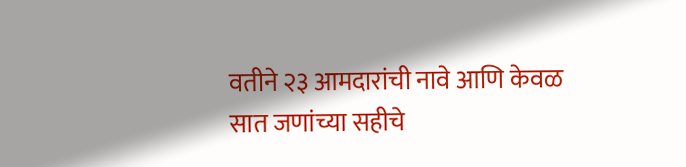वतीने २३ आमदारांची नावे आणि केवळ सात जणांच्या सहीचे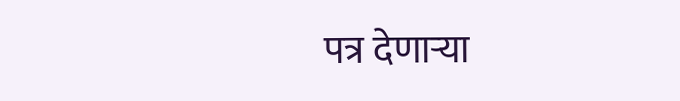पत्र देणाऱ्या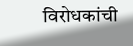विरोधकांची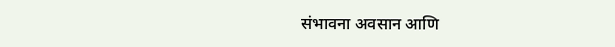संभावना अवसान आणि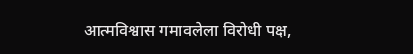आत्मविश्वास गमावलेला विरोधी पक्ष,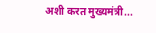अशी करत मुख्यमंत्री...